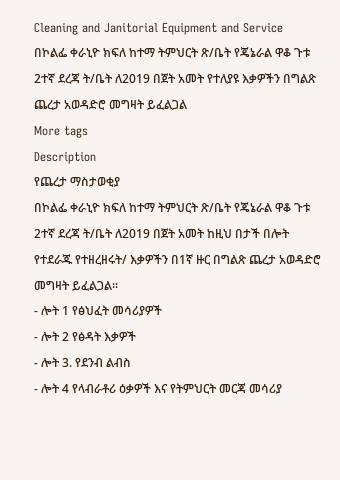Cleaning and Janitorial Equipment and Service
በኮልፌ ቀራኒዮ ክፍለ ከተማ ትምህርት ጽ/ቤት የጄኔራል ዋቆ ጉቱ 2ተኛ ደረጃ ት/ቤት ለ2019 በጀት አመት የተለያዩ እቃዎችን በግልጽ ጨረታ አወዳድሮ መግዛት ይፈልጋል
More tags
Description
የጨረታ ማስታወቂያ
በኮልፌ ቀራኒዮ ክፍለ ከተማ ትምህርት ጽ/ቤት የጄኔራል ዋቆ ጉቱ 2ተኛ ደረጃ ት/ቤት ለ2019 በጀት አመት ከዚህ በታች በሎት የተደራጁ የተዘረዘሩት/ እቃዎችን በ1ኛ ዙር በግልጽ ጨረታ አወዳድሮ መግዛት ይፈልጋል።
- ሎት 1 የፅህፈት መሳሪያዎች
- ሎት 2 የፅዳት እቃዎች
- ሎት 3. የደንብ ልብስ
- ሎት 4 የላብራቶሪ ዕቃዎች እና የትምህርት መርጃ መሳሪያ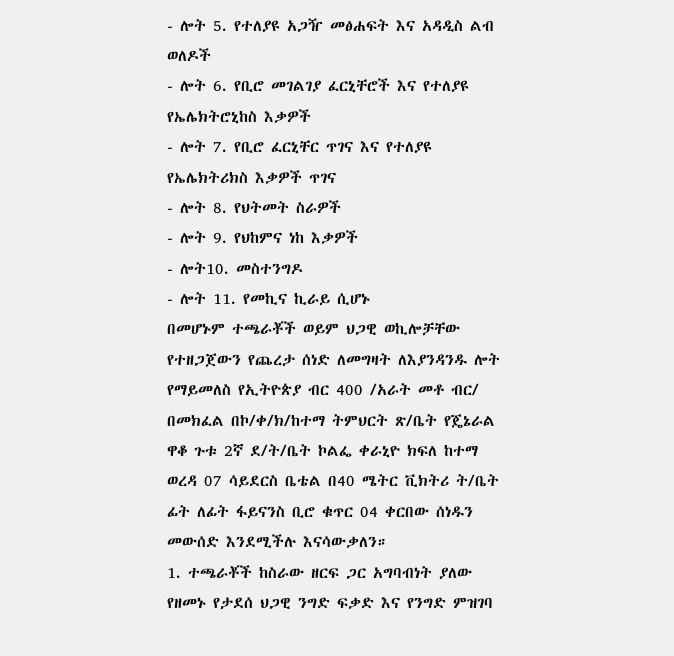- ሎት 5. የተለያዩ አጋዥ መፅሐፍት እና አዳዲስ ልብ ወለዶች
- ሎት 6. የቢሮ መገልገያ ፈርኒቸሮች እና የተለያዩ የኤሌክትሮኒከስ እቃዎች
- ሎት 7. የቢሮ ፈርኒቸር ጥገና እና የተለያዩ የኤሌክትሪክስ እቃዎች ጥገና
- ሎት 8. የህትመት ስራዎች
- ሎት 9. የህከምና ነከ እቃዎች
- ሎት10. መስተንግዶ
- ሎት 11. የመኪና ኪራይ ሲሆኑ
በመሆኑም ተጫራቾች ወይም ህጋዊ ወኪሎቻቸው የተዘጋጀውን የጨረታ ሰነድ ለመግዛት ለእያንዳንዱ ሎት የማይመለስ የኢትዮጵያ ብር 400 /አራት መቶ ብር/ በመክፈል በኮ/ቀ/ክ/ከተማ ትምህርት ጽ/ቤት የጄኔራል ዋቆ ጉቱ 2ኛ ደ/ት/ቤት ኮልፌ ቀራኒዮ ክፍለ ከተማ ወረዳ 07 ሳይደርስ ቤቴል በ40 ሜትር ቪክትሪ ት/ቤት ፊት ለፊት ፋይናንስ ቢሮ ቁጥር 04 ቀርበው ሰነዱን መውሰድ እንደሚችሉ እናሳውቃለን።
1. ተጫራቾች ከስራው ዘርፍ ጋር አግባብነት ያለው የዘመኑ የታደሰ ህጋዊ ንግድ ፍቃድ እና የንግድ ምዝገባ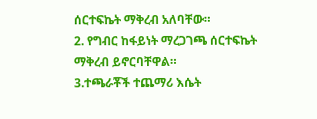ሰርተፍኬት ማቅረብ አለባቸው።
2. የግብር ከፋይነት ማረጋገጫ ሰርተፍኬት ማቅረብ ይኖርባቸዋል።
3.ተጫራቾች ተጨማሪ እሴት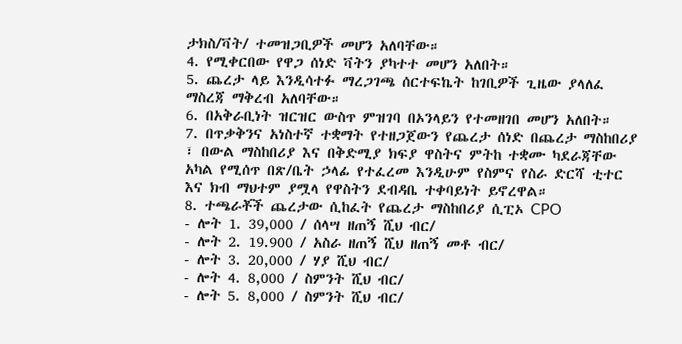ታክስ/ቫት/ ተመዝጋቢዎች መሆን አለባቸው።
4. የሚቀርበው የዋጋ ሰነድ ቫትን ያካተተ መሆን አለበት።
5. ጨረታ ላይ እንዲሳተፉ ማረጋገጫ ሰርተፍኬት ከገቢዎች ጊዜው ያላለፈ ማስረጃ ማቅረብ አለባቸው።
6. በአቅራቢነት ዝርዝር ውስጥ ምዝገባ በኦንላይን የተመዘገበ መሆን አለበት።
7. በጥቃቅንና አነስተኛ ተቋማት የተዘጋጀውን የጨረታ ሰነድ በጨረታ ማስከበሪያ ፣ በውል ማስከበሪያ እና በቅድሚያ ክፍያ ዋስትና ምትከ ተቋሙ ካደራጃቸው አካል የሚሰጥ በጽ/ቤት ኃላፊ የተፈረመ እንዲሁም የስምና የስራ ድርሻ ቲተር እና ክብ ማህተም ያሟላ የዋስትን ደብዳቤ ተቀባይነት ይኖረዋል።
8. ተጫራቾች ጨረታው ሲከፈት የጨረታ ማስከበሪያ ሲፒኦ CPO
- ሎት 1. 39,000 / ሰላሣ ዘጠኝ ሺህ ብር/
- ሎት 2. 19.900 / አስራ ዘጠኝ ሺህ ዘጠኝ መቶ ብር/
- ሎት 3. 20,000 / ሃያ ሺህ ብር/
- ሎት 4. 8,000 / ስምንት ሺህ ብር/
- ሎት 5. 8,000 / ስምንት ሺህ ብር/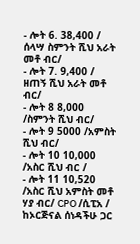- ሎት 6. 38,400 / ሰላሣ ስምንት ሺህ አራት መቶ ብር/
- ሎት 7. 9,400 / ዘጠኝ ሺህ አራት መቶ ብር/
- ሎት 8 8,000 /ስምንት ሺህ ብር/
- ሎት 9 5000 /አምስት ሺህ ብር/
- ሎት 10 10,000 /አስር ሺህ ብር /
- ሎት 11 10,520 /አስር ሺህ አምስት መቶ ሃያ ብር/ CPO /ሲፒአ / ከኦርጅናል ሰነዳችሁ ጋር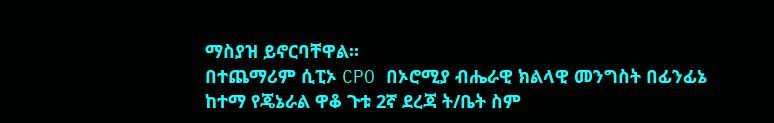ማስያዝ ይኖርባቸዋል።
በተጨማሪም ሲፒኦ CPO በኦሮሚያ ብሔራዊ ክልላዊ መንግስት በፊንፊኔ ከተማ የጄኔራል ዋቆ ጉቱ 2ኛ ደረጃ ት/ቤት ስም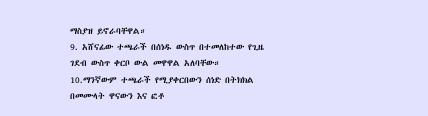ማስያዝ ይኖራባቸዋል።
9. አሸናፊው ተጫራች በሰነዱ ውስጥ በተመለከተው የጊዜ ገደብ ውስጥ ቀርቦ ውል መዋዋል አለባቸው።
10.ማንኛውም ተጫራች የሚያቀርበውን ሰነድ በትክክል በመሙላት ዋናውን እና ፎቶ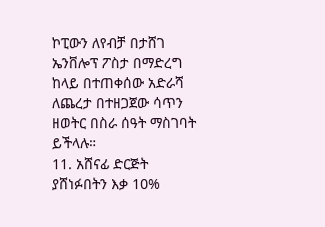ኮፒውን ለየብቻ በታሸገ ኤንቨሎፕ ፖስታ በማድረግ ከላይ በተጠቀሰው አድራሻ ለጨረታ በተዘጋጀው ሳጥን ዘወትር በስራ ሰዓት ማስገባት ይችላሉ።
11. አሸናፊ ድርጅት ያሸነፉበትን እቃ 10%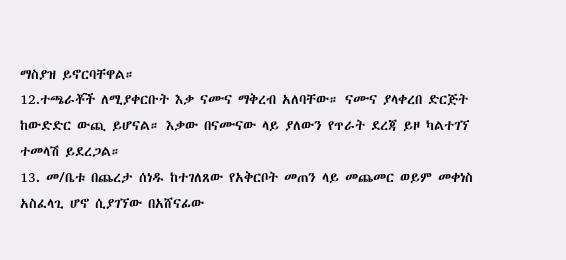ማስያዝ ይኖርባቸዋል።
12.ተጫራቾች ለሚያቀርቡት እቃ ናሙና ማቅረብ አለባቸው። ናሙና ያላቀረበ ድርጅት ከውድድር ውጪ ይሆናል። እቃው በናሙናው ላይ ያለውን የጥራት ደረጃ ይዞ ካልተገኘ ተመላሽ ይደረጋል።
13. መ/ቤቱ በጨረታ ሰነዱ ከተገለጸው የአቅርቦት መጠን ላይ መጨመር ወይም መቀነስ አስፈላጊ ሆኖ ሲያገኘው በአሸናፊው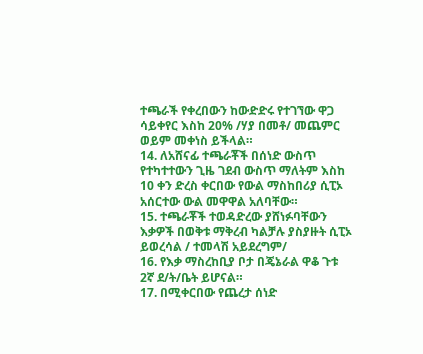ተጫራች የቀረበውን ከውድድሩ የተገኘው ዋጋ ሳይቀየር እስከ 20% /ሃያ በመቶ/ መጨምር ወይም መቀነስ ይችላል።
14. ለአሸናፊ ተጫራቾች በሰነድ ውስጥ የተካተተውን ጊዜ ገደብ ውስጥ ማለትም እስከ 10 ቀን ድረስ ቀርበው የውል ማስከበሪያ ሲፒኦ አሰርተው ውል መዋዋል አለባቸው።
15. ተጫራቾች ተወዳድረው ያሸነፉባቸውን እቃዎች በወቅቱ ማቅረብ ካልቻሉ ያስያዙት ሲፒኦ ይወረሳል / ተመላሽ አይደረግም/
16. የእቃ ማስረከቢያ ቦታ በጄኔራል ዋቆ ጉቱ 2ኛ ደ/ት/ቤት ይሆናል።
17. በሚቀርበው የጨረታ ሰነድ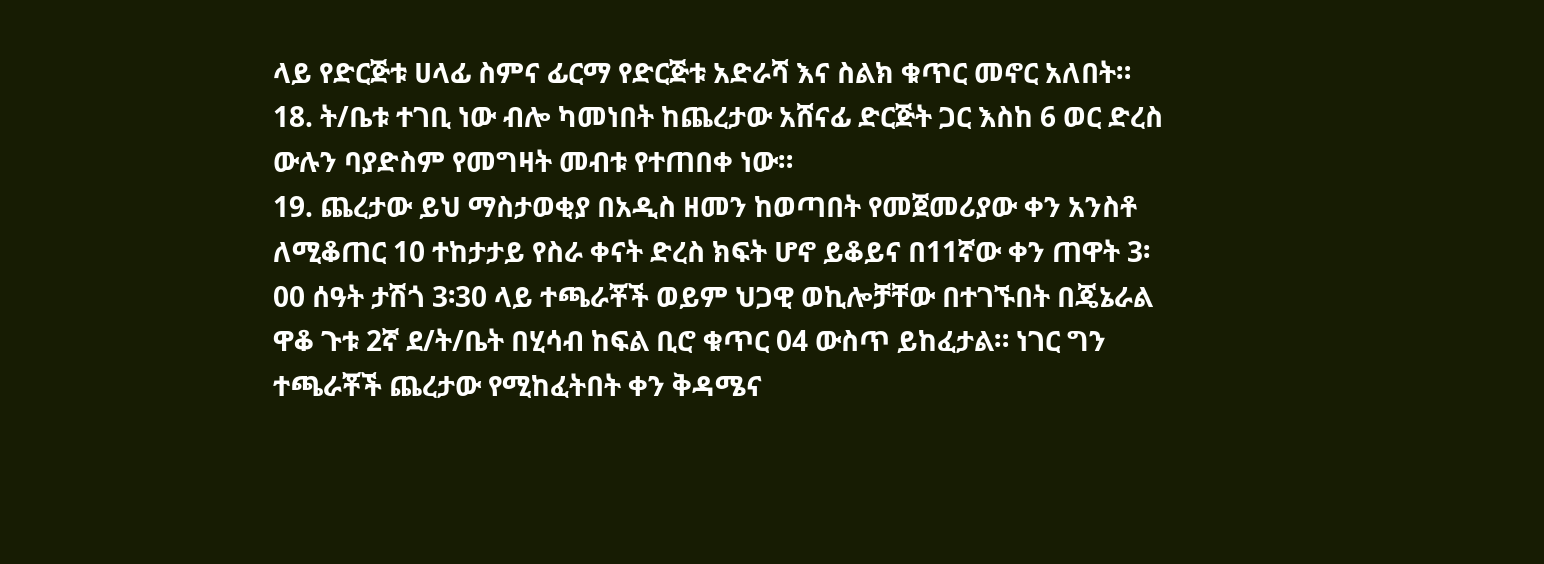ላይ የድርጅቱ ሀላፊ ስምና ፊርማ የድርጅቱ አድራሻ እና ስልክ ቁጥር መኖር አለበት።
18. ት/ቤቱ ተገቢ ነው ብሎ ካመነበት ከጨረታው አሸናፊ ድርጅት ጋር እስከ 6 ወር ድረስ ውሉን ባያድስም የመግዛት መብቱ የተጠበቀ ነው።
19. ጨረታው ይህ ማስታወቂያ በአዲስ ዘመን ከወጣበት የመጀመሪያው ቀን አንስቶ ለሚቆጠር 10 ተከታታይ የስራ ቀናት ድረስ ክፍት ሆኖ ይቆይና በ11ኛው ቀን ጠዋት 3፡00 ሰዓት ታሽጎ 3፡30 ላይ ተጫራቾች ወይም ህጋዊ ወኪሎቻቸው በተገኙበት በጄኔራል ዋቆ ጉቱ 2ኛ ደ/ት/ቤት በሂሳብ ከፍል ቢሮ ቁጥር 04 ውስጥ ይከፈታል። ነገር ግን ተጫራቾች ጨረታው የሚከፈትበት ቀን ቅዳሜና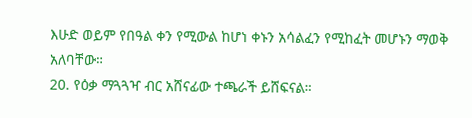እሁድ ወይም የበዓል ቀን የሚውል ከሆነ ቀኑን አሳልፈን የሚከፈት መሆኑን ማወቅ አለባቸው።
20. የዕቃ ማጓጓዣ ብር አሸናፊው ተጫራች ይሸፍናል።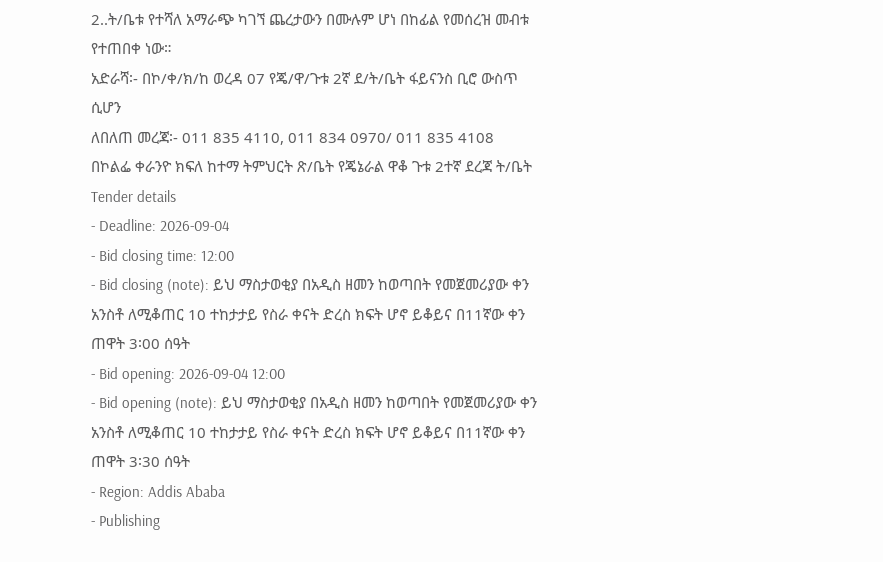2..ት/ቤቱ የተሻለ አማራጭ ካገኘ ጨረታውን በሙሉም ሆነ በከፊል የመሰረዝ መብቱ የተጠበቀ ነው።
አድራሻ፡- በኮ/ቀ/ክ/ከ ወረዳ 07 የጄ/ዋ/ጉቱ 2ኛ ደ/ት/ቤት ፋይናንስ ቢሮ ውስጥ ሲሆን
ለበለጠ መረጃ፡- 011 835 4110, 011 834 0970/ 011 835 4108
በኮልፌ ቀራንዮ ክፍለ ከተማ ትምህርት ጽ/ቤት የጄኔራል ዋቆ ጉቱ 2ተኛ ደረጃ ት/ቤት
Tender details
- Deadline: 2026-09-04
- Bid closing time: 12:00
- Bid closing (note): ይህ ማስታወቂያ በአዲስ ዘመን ከወጣበት የመጀመሪያው ቀን አንስቶ ለሚቆጠር 10 ተከታታይ የስራ ቀናት ድረስ ክፍት ሆኖ ይቆይና በ11ኛው ቀን ጠዋት 3፡00 ሰዓት
- Bid opening: 2026-09-04 12:00
- Bid opening (note): ይህ ማስታወቂያ በአዲስ ዘመን ከወጣበት የመጀመሪያው ቀን አንስቶ ለሚቆጠር 10 ተከታታይ የስራ ቀናት ድረስ ክፍት ሆኖ ይቆይና በ11ኛው ቀን ጠዋት 3፡30 ሰዓት
- Region: Addis Ababa
- Publishing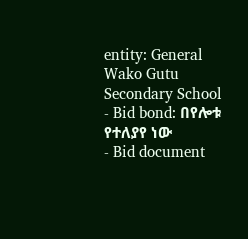entity: General Wako Gutu Secondary School
- Bid bond: በየሎቱ የተለያየ ነው
- Bid document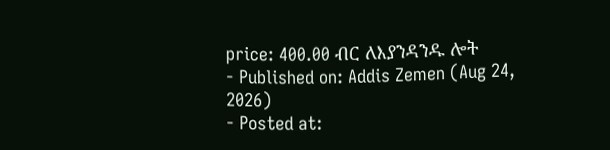price: 400.00 ብር ለእያንዳንዱ ሎት
- Published on: Addis Zemen (Aug 24, 2026)
- Posted at: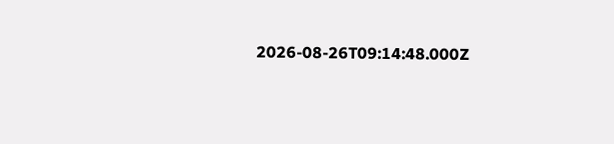2026-08-26T09:14:48.000Z